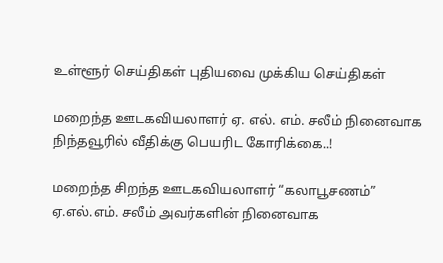உள்ளூர் செய்திகள் புதியவை முக்கிய செய்திகள்

மறைந்த ஊடகவியலாளர் ஏ. எல். எம். சலீம் நினைவாக நிந்தவூரில் வீதிக்கு பெயரிட கோரிக்கை..!

மறைந்த சிறந்த ஊடகவியலாளர் “கலாபூசணம்” ஏ.எல்.எம். சலீம் அவர்களின் நினைவாக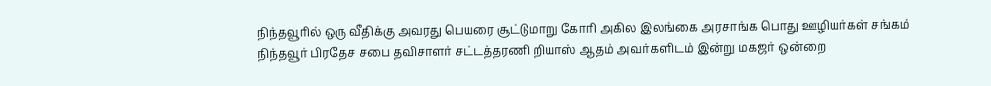நிந்தவூரில் ஒரு வீதிக்கு அவரது பெயரை சூட்டுமாறு கோரி அகில இலங்கை அரசாங்க பொது ஊழியர்கள் சங்கம் நிந்தவூர் பிரதேச சபை தவிசாளர் சட்டத்தரணி றியாஸ் ஆதம் அவர்களிடம் இன்று மகஜர் ஒன்றை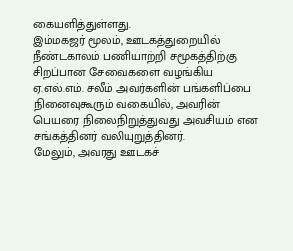கையளித்துள்ளது.
இம்மகஜர் மூலம், ஊடகத்துறையில் நீண்டகாலம் பணியாற்றி சமூகத்திற்கு சிறப்பான சேவைகளை வழங்கிய ஏ.எல்.எம். சலீம் அவர்களின் பங்களிப்பை நினைவுகூரும் வகையில், அவரின் பெயரை நிலைநிறுத்துவது அவசியம் என சங்கத்தினர் வலியுறுத்தினர்.
மேலும், அவரது ஊடகச்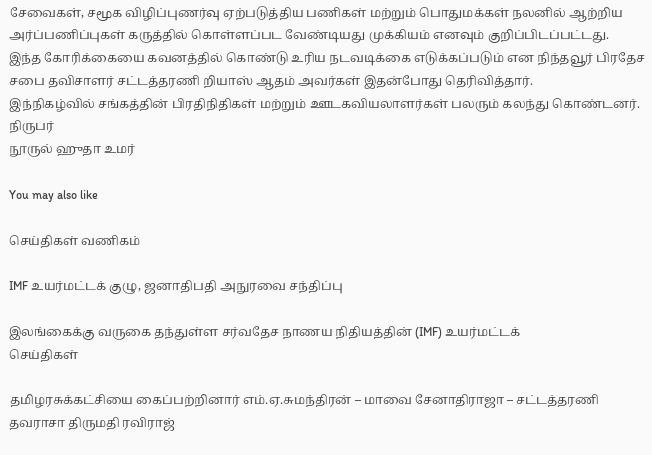சேவைகள், சமூக விழிப்புணர்வு ஏற்படுத்திய பணிகள் மற்றும் பொதுமக்கள் நலனில் ஆற்றிய அர்ப்பணிப்புகள் கருத்தில் கொள்ளப்பட வேண்டியது முக்கியம் எனவும் குறிப்பிடப்பட்டது.
இந்த கோரிக்கையை கவனத்தில் கொண்டு உரிய நடவடிக்கை எடுக்கப்படும் என நிந்தவூர் பிரதேச சபை தவிசாளர் சட்டத்தரணி றியாஸ் ஆதம் அவர்கள் இதன்போது தெரிவித்தார்.
இந்நிகழ்வில் சங்கத்தின் பிரதிநிதிகள் மற்றும் ஊடகவியலாளர்கள் பலரும் கலந்து கொண்டனர்.
நிருபர்
நூருல் ஹுதா உமர்

You may also like

செய்திகள் வணிகம்

IMF உயர்மட்டக் குழு, ஜனாதிபதி அநுரவை சந்திப்பு

இலங்கைக்கு வருகை தந்துள்ள சர்வதேச நாணய நிதியத்தின் (IMF) உயர்மட்டக்
செய்திகள்

தமிழரசுக்கட்சியை கைப்பற்றினார் எம்.ஏ.சுமந்திரன் – மாவை சேனாதிராஜா – சட்டத்தரணி தவராசா திருமதி ரவிராஜ்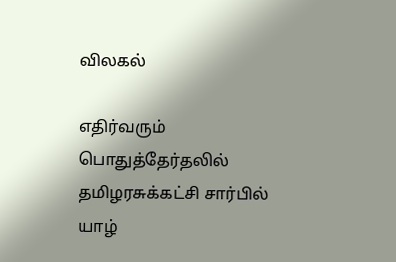விலகல்

எதிர்வரும் பொதுத்தேர்தலில் தமிழரசுக்கட்சி சார்பில் யாழ்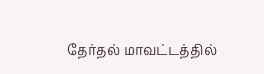தேர்தல் மாவட்டத்தில்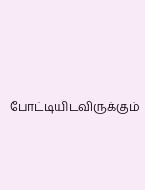போட்டியிடவிருக்கும்